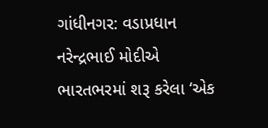ગાંધીનગર: વડાપ્રધાન નરેન્દ્રભાઈ મોદીએ ભારતભરમાં શરૂ કરેલા ‘એક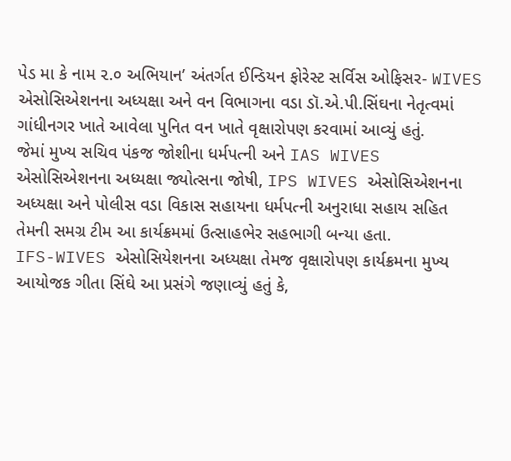પેડ મા કે નામ ૨.૦ અભિયાન’ અંતર્ગત ઈન્ડિયન ફોરેસ્ટ સર્વિસ ઓફિસર- WIVES એસોસિએશનના અધ્યક્ષા અને વન વિભાગના વડા ડૉ.એ.પી.સિંઘના નેતૃત્વમાં ગાંધીનગર ખાતે આવેલા પુનિત વન ખાતે વૃક્ષારોપણ કરવામાં આવ્યું હતું.
જેમાં મુખ્ય સચિવ પંકજ જોશીના ધર્મપત્ની અને IAS WIVES એસોસિએશનના અધ્યક્ષા જ્યોત્સના જોષી, IPS WIVES એસોસિએશનના અધ્યક્ષા અને પોલીસ વડા વિકાસ સહાયના ધર્મપત્ની અનુરાધા સહાય સહિત તેમની સમગ્ર ટીમ આ કાર્યક્રમમાં ઉત્સાહભેર સહભાગી બન્યા હતા.
IFS-WIVES એસોસિયેશનના અધ્યક્ષા તેમજ વૃક્ષારોપણ કાર્યક્રમના મુખ્ય આયોજક ગીતા સિંઘે આ પ્રસંગે જણાવ્યું હતું કે,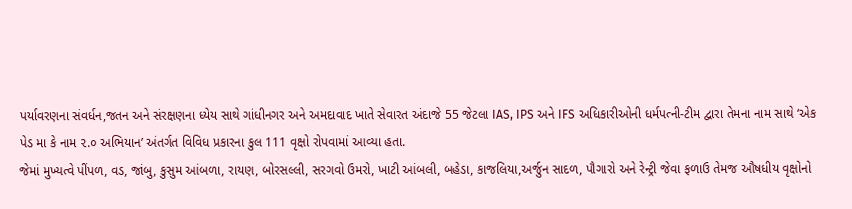પર્યાવરણના સંવર્ધન,જતન અને સંરક્ષણના ધ્યેય સાથે ગાંધીનગર અને અમદાવાદ ખાતે સેવારત અંદાજે 55 જેટલા IAS, IPS અને IFS અધિકારીઓની ધર્મપત્ની-ટીમ દ્વારા તેમના નામ સાથે ‘એક પેડ મા કે નામ ૨.૦ અભિયાન’ અંતર્ગત વિવિધ પ્રકારના કુલ 111 વૃક્ષો રોપવામાં આવ્યા હતા.
જેમાં મુખ્યત્વે પીંપળ, વડ, જાંબુ, કુસુમ આંબળા, રાયણ, બોરસલ્લી, સરગવો ઉમરો, ખાટી આંબલી, બહેડા, કાજલિયા,અર્જુન સાદળ, પૌગારો અને રેન્ટ્રી જેવા ફળાઉ તેમજ ઔષધીય વૃક્ષોનો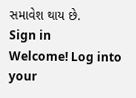સમાવેશ થાય છે.
Sign in
Welcome! Log into your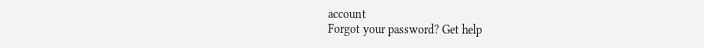account
Forgot your password? Get help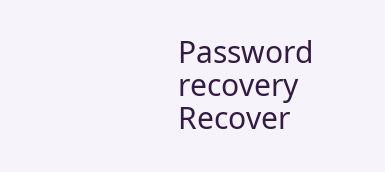Password recovery
Recover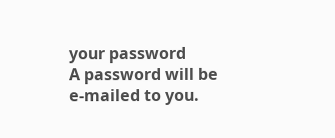your password
A password will be e-mailed to you.